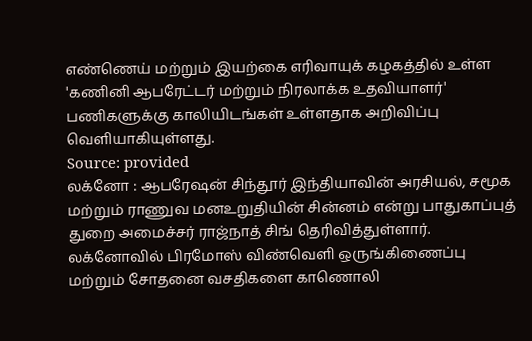எண்ணெய் மற்றும் இயற்கை எரிவாயுக் கழகத்தில் உள்ள 'கணினி ஆபரேட்டர் மற்றும் நிரலாக்க உதவியாளர்' பணிகளுக்கு காலியிடங்கள் உள்ளதாக அறிவிப்பு வெளியாகியுள்ளது.
Source: provided
லக்னோ : ஆபரேஷன் சிந்தூர் இந்தியாவின் அரசியல், சமூக மற்றும் ராணுவ மனஉறுதியின் சின்னம் என்று பாதுகாப்புத் துறை அமைச்சர் ராஜ்நாத் சிங் தெரிவித்துள்ளார்.
லக்னோவில் பிரமோஸ் விண்வெளி ஒருங்கிணைப்பு மற்றும் சோதனை வசதிகளை காணொலி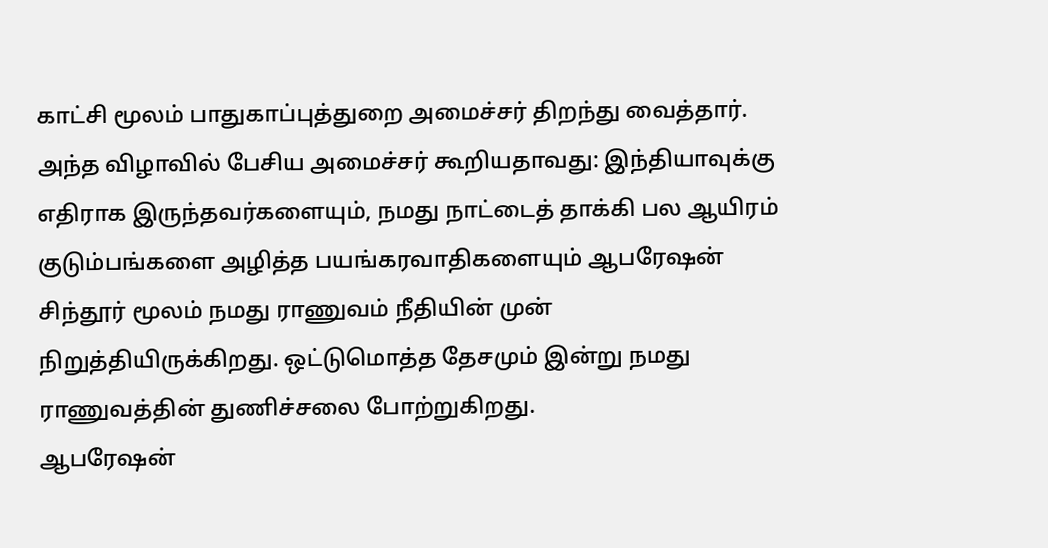காட்சி மூலம் பாதுகாப்புத்துறை அமைச்சர் திறந்து வைத்தார். அந்த விழாவில் பேசிய அமைச்சர் கூறியதாவது: இந்தியாவுக்கு எதிராக இருந்தவர்களையும், நமது நாட்டைத் தாக்கி பல ஆயிரம் குடும்பங்களை அழித்த பயங்கரவாதிகளையும் ஆபரேஷன் சிந்தூர் மூலம் நமது ராணுவம் நீதியின் முன் நிறுத்தியிருக்கிறது. ஒட்டுமொத்த தேசமும் இன்று நமது ராணுவத்தின் துணிச்சலை போற்றுகிறது.
ஆபரேஷன்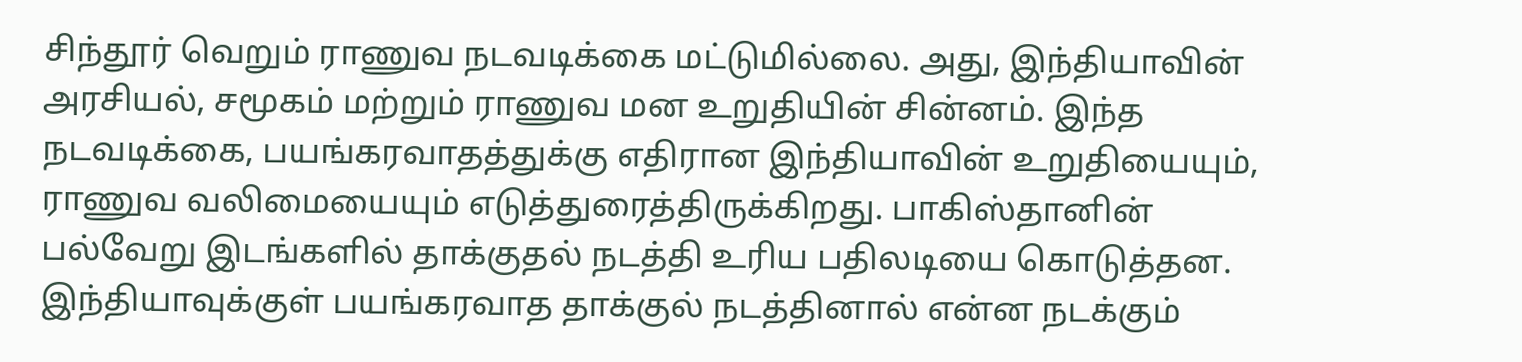சிந்தூர் வெறும் ராணுவ நடவடிக்கை மட்டுமில்லை. அது, இந்தியாவின் அரசியல், சமூகம் மற்றும் ராணுவ மன உறுதியின் சின்னம். இந்த நடவடிக்கை, பயங்கரவாதத்துக்கு எதிரான இந்தியாவின் உறுதியையும், ராணுவ வலிமையையும் எடுத்துரைத்திருக்கிறது. பாகிஸ்தானின் பல்வேறு இடங்களில் தாக்குதல் நடத்தி உரிய பதிலடியை கொடுத்தன.
இந்தியாவுக்குள் பயங்கரவாத தாக்குல் நடத்தினால் என்ன நடக்கும்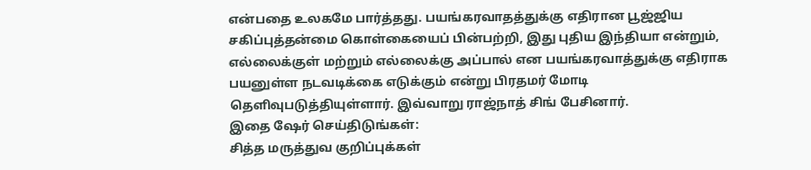என்பதை உலகமே பார்த்தது. பயங்கரவாதத்துக்கு எதிரான பூஜ்ஜிய சகிப்புத்தன்மை கொள்கையைப் பின்பற்றி, இது புதிய இந்தியா என்றும், எல்லைக்குள் மற்றும் எல்லைக்கு அப்பால் என பயங்கரவாத்துக்கு எதிராக பயனுள்ள நடவடிக்கை எடுக்கும் என்று பிரதமர் மோடி தெளிவுபடுத்தியுள்ளார். இவ்வாறு ராஜ்நாத் சிங் பேசினார்.
இதை ஷேர் செய்திடுங்கள்:
சித்த மருத்துவ குறிப்புக்கள்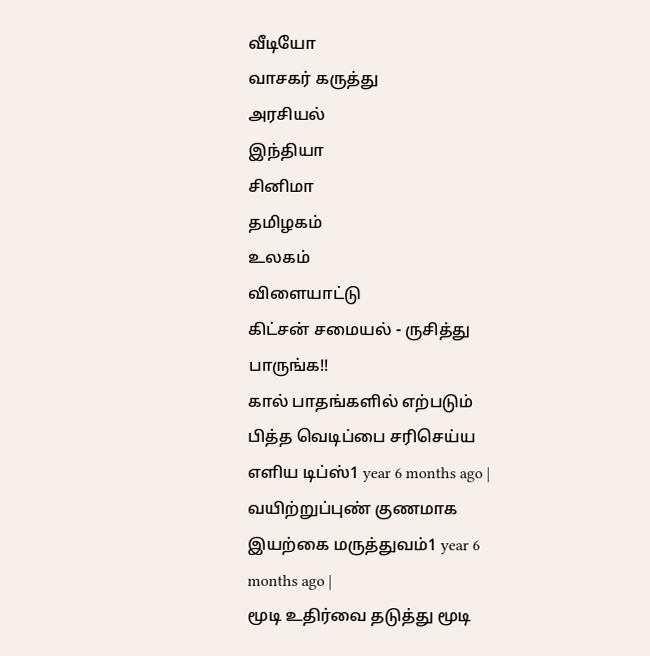வீடியோ
வாசகர் கருத்து
அரசியல்
இந்தியா
சினிமா
தமிழகம்
உலகம்
விளையாட்டு
கிட்சன் சமையல் - ருசித்து பாருங்க!!
கால் பாதங்களில் எற்படும் பித்த வெடிப்பை சரிசெய்ய எளிய டிப்ஸ்1 year 6 months ago |
வயிற்றுப்புண் குணமாக இயற்கை மருத்துவம்1 year 6 months ago |
மூடி உதிர்வை தடுத்து மூடி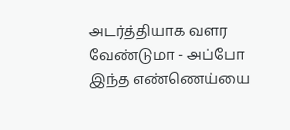அடர்த்தியாக வளர வேண்டுமா - அப்போ இந்த எண்ணெய்யை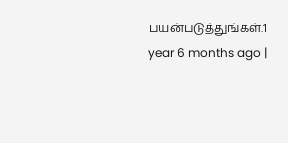பயன்படுத்துங்கள்.1 year 6 months ago |